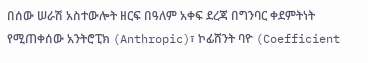በሰው ሠራሽ አስተውሎት ዘርፍ በዓለም አቀፍ ደረጃ በግንባር ቀደምትነት የሚጠቀሰው አንትሮፒክ (Anthropic)፣ ኮፊሸንት ባዮ (Coefficient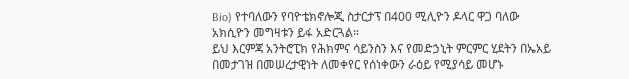Bio) የተባለውን የባዮቴክኖሎጂ ስታርታፕ በ400 ሚሊዮን ዶላር ዋጋ ባለው አክሲዮን መግዛቱን ይፋ አድርጓል።
ይህ እርምጃ አንትሮፒክ የሕክምና ሳይንስን እና የመድኃኒት ምርምር ሂደትን በኤአይ በመታገዝ በመሠረታዊነት ለመቀየር የሰነቀውን ራዕይ የሚያሳይ መሆኑ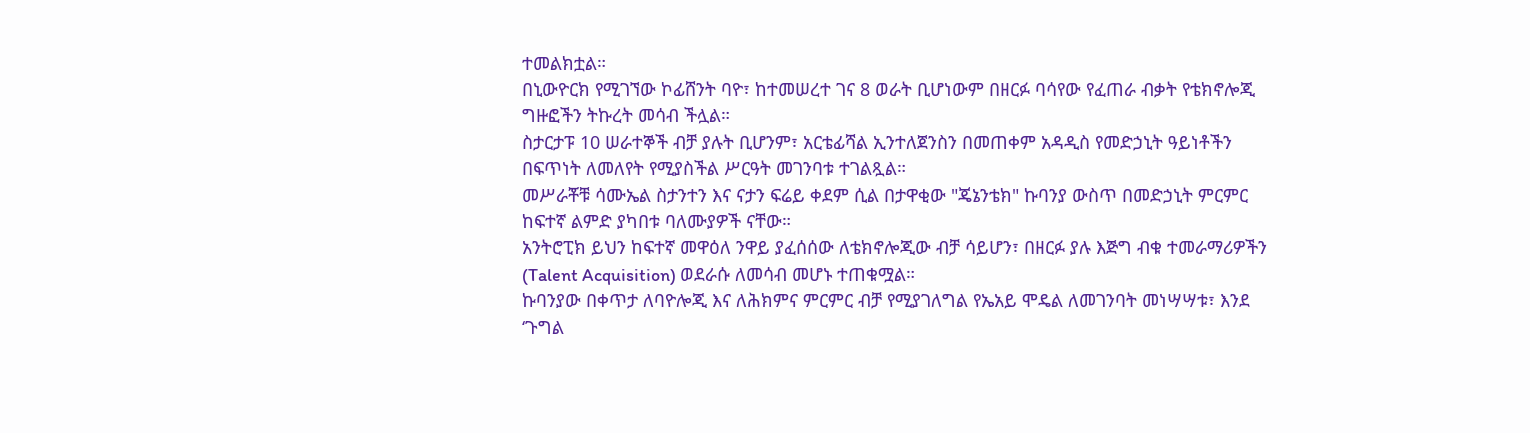ተመልክቷል።
በኒውዮርክ የሚገኘው ኮፊሸንት ባዮ፣ ከተመሠረተ ገና 8 ወራት ቢሆነውም በዘርፉ ባሳየው የፈጠራ ብቃት የቴክኖሎጂ ግዙፎችን ትኩረት መሳብ ችሏል።
ስታርታፑ 10 ሠራተኞች ብቻ ያሉት ቢሆንም፣ አርቴፊሻል ኢንተለጀንስን በመጠቀም አዳዲስ የመድኃኒት ዓይነቶችን በፍጥነት ለመለየት የሚያስችል ሥርዓት መገንባቱ ተገልጿል።
መሥራቾቹ ሳሙኤል ስታንተን እና ናታን ፍሬይ ቀደም ሲል በታዋቂው "ጄኔንቴክ" ኩባንያ ውስጥ በመድኃኒት ምርምር ከፍተኛ ልምድ ያካበቱ ባለሙያዎች ናቸው።
አንትሮፒክ ይህን ከፍተኛ መዋዕለ ንዋይ ያፈሰሰው ለቴክኖሎጂው ብቻ ሳይሆን፣ በዘርፉ ያሉ እጅግ ብቁ ተመራማሪዎችን (Talent Acquisition) ወደራሱ ለመሳብ መሆኑ ተጠቁሟል።
ኩባንያው በቀጥታ ለባዮሎጂ እና ለሕክምና ምርምር ብቻ የሚያገለግል የኤአይ ሞዴል ለመገንባት መነሣሣቱ፣ እንደ ‘ጉግል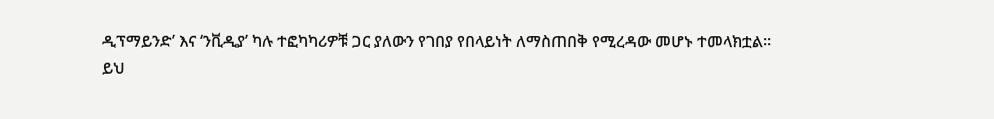ዲፕማይንድ’ እና ‘ንቪዲያ’ ካሉ ተፎካካሪዎቹ ጋር ያለውን የገበያ የበላይነት ለማስጠበቅ የሚረዳው መሆኑ ተመላክቷል።
ይህ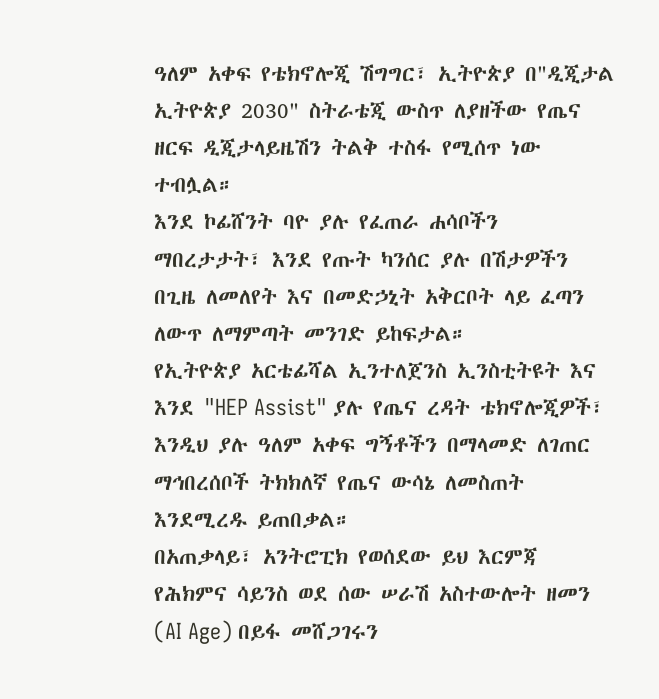ዓለም አቀፍ የቴክኖሎጂ ሽግግር፣ ኢትዮጵያ በ"ዲጂታል ኢትዮጵያ 2030" ስትራቴጂ ውስጥ ለያዘችው የጤና ዘርፍ ዲጂታላይዜሽን ትልቅ ተስፋ የሚሰጥ ነው ተብሏል።
እንደ ኮፊሸንት ባዮ ያሉ የፈጠራ ሐሳቦችን ማበረታታት፣ እንደ የጡት ካንሰር ያሉ በሽታዎችን በጊዜ ለመለየት እና በመድኃኒት አቅርቦት ላይ ፈጣን ለውጥ ለማምጣት መንገድ ይከፍታል።
የኢትዮጵያ አርቴፊሻል ኢንተለጀንስ ኢንስቲትዩት እና እንደ "HEP Assist" ያሉ የጤና ረዳት ቴክኖሎጂዎች፣ እንዲህ ያሉ ዓለም አቀፍ ግኝቶችን በማላመድ ለገጠር ማኅበረሰቦች ትክክለኛ የጤና ውሳኔ ለመስጠት እንደሚረዱ ይጠበቃል።
በአጠቃላይ፣ አንትሮፒክ የወሰደው ይህ እርምጃ የሕክምና ሳይንስ ወደ ሰው ሠራሽ አስተውሎት ዘመን (AI Age) በይፋ መሸጋገሩን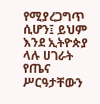የሚያረጋግጥ ሲሆን፤ ይህም እንደ ኢትዮጵያ ላሉ ሀገራት የጤና ሥርዓታቸውን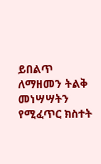ይበልጥ ለማዘመን ትልቅ መነሣሣትን የሚፈጥር ክስተት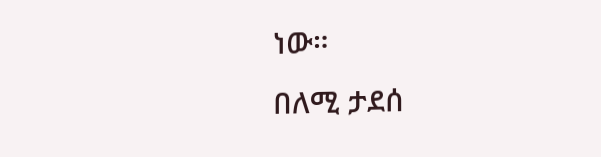ነው።
በለሚ ታደሰ